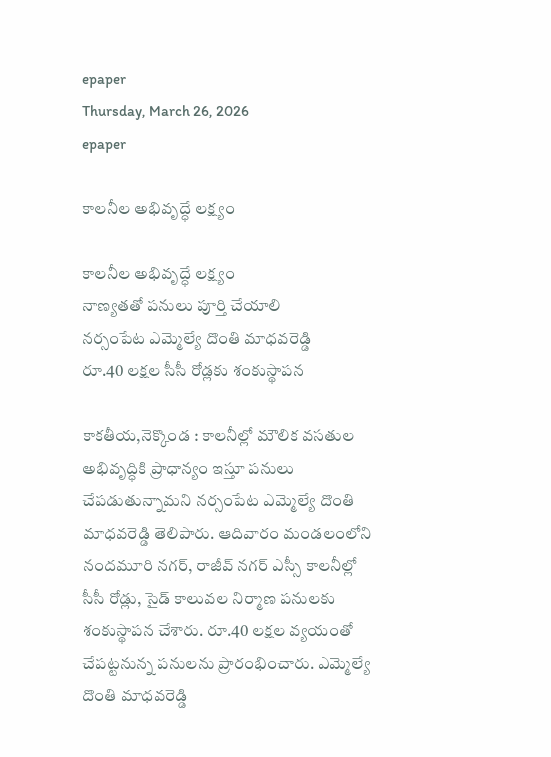epaper
Thursday, March 26, 2026
epaper

కాలనీల అభివృద్ధే లక్ష్యం

కాలనీల అభివృద్ధే లక్ష్యం
నాణ్యతతో పనులు పూర్తి చేయాలి
నర్సంపేట ఎమ్మెల్యే దొంతి మాధవరెడ్డి
రూ.40 లక్షల సీసీ రోడ్లకు శంకుస్థాపన

కాకతీయ,నెక్కొండ : కాలనీల్లో మౌలిక వసతుల అభివృద్ధికి ప్రాధాన్యం ఇస్తూ పనులు చేపడుతున్నామని నర్సంపేట ఎమ్మెల్యే దొంతి మాధవరెడ్డి తెలిపారు. ఆదివారం మండలంలోని నందమూరి నగర్, రాజీవ్ నగర్ ఎస్సీ కాలనీల్లో సీసీ రోడ్లు, సైడ్ కాలువల నిర్మాణ పనులకు శంకుస్థాపన చేశారు. రూ.40 లక్షల వ్యయంతో చేపట్టనున్న పనులను ప్రారంభించారు. ఎమ్మెల్యే దొంతి మాధవరెడ్డి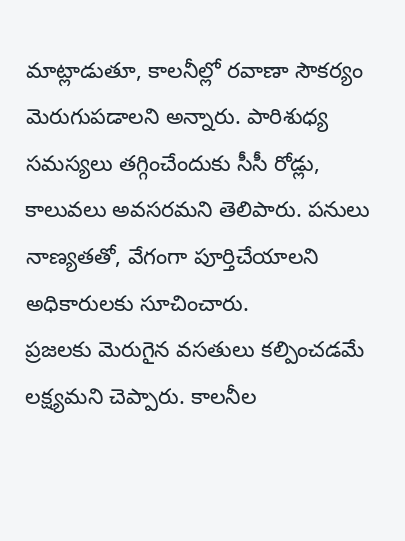మాట్లాడుతూ, కాలనీల్లో రవాణా సౌకర్యం మెరుగుపడాలని అన్నారు. పారిశుధ్య సమస్యలు తగ్గించేందుకు సీసీ రోడ్లు, కాలువలు అవసరమని తెలిపారు. పనులు నాణ్యతతో, వేగంగా పూర్తిచేయాలని అధికారులకు సూచించారు.
ప్రజలకు మెరుగైన వసతులు కల్పించడమే లక్ష్యమని చెప్పారు. కాలనీల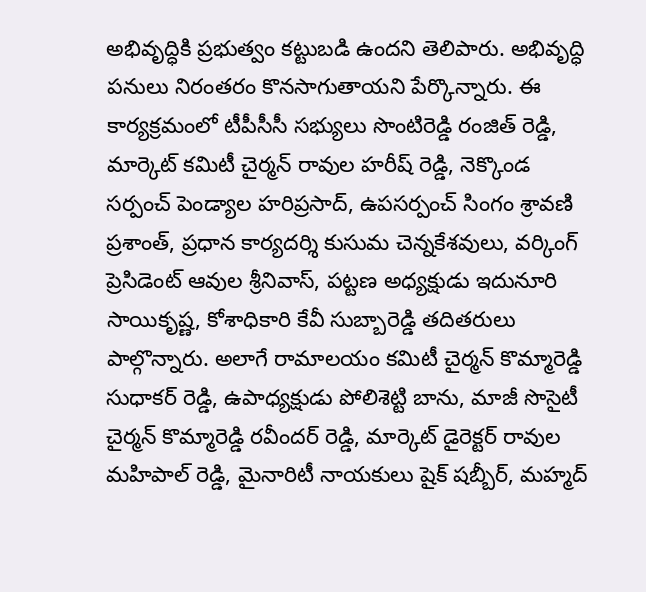అభివృద్ధికి ప్రభుత్వం కట్టుబడి ఉందని తెలిపారు. అభివృద్ధి పనులు నిరంతరం కొనసాగుతాయని పేర్కొన్నారు. ఈ కార్యక్రమంలో టీపీసీసీ సభ్యులు సొంటిరెడ్డి రంజిత్ రెడ్డి, మార్కెట్ కమిటీ చైర్మన్ రావుల హరీష్ రెడ్డి, నెక్కొండ సర్పంచ్ పెండ్యాల హరిప్రసాద్, ఉపసర్పంచ్ సింగం శ్రావణి ప్రశాంత్, ప్రధాన కార్యదర్శి కుసుమ చెన్నకేశవులు, వర్కింగ్ ప్రెసిడెంట్ ఆవుల శ్రీనివాస్, పట్టణ అధ్యక్షుడు ఇదునూరి సాయికృష్ణ, కోశాధికారి కేవీ సుబ్బారెడ్డి తదితరులు పాల్గొన్నారు. అలాగే రామాలయం కమిటీ చైర్మన్ కొమ్మారెడ్డి సుధాకర్ రెడ్డి, ఉపాధ్యక్షుడు పోలిశెట్టి బాను, మాజీ సొసైటీ చైర్మన్ కొమ్మారెడ్డి రవీందర్ రెడ్డి, మార్కెట్ డైరెక్టర్ రావుల మహిపాల్ రెడ్డి, మైనారిటీ నాయకులు షైక్ షబ్బీర్, మహ్మద్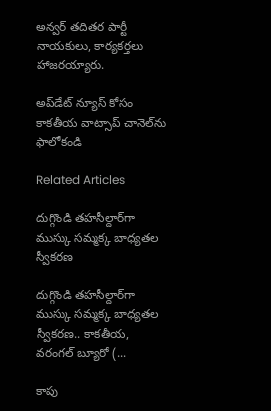అన్వర్ తదితర పార్టీ నాయకులు, కార్యకర్తలు హాజరయ్యారు.

అప్‌డేట్ న్యూస్ కోసం కాక‌తీయ వాట్సాప్ చానెల్‌ను ఫాలోకండి

Related Articles

దుగ్గొండి తహసీల్దార్‌గా ముస్కు సమ్మక్క బాధ్యతల స్వీకరణ

దుగ్గొండి తహసీల్దార్‌గా ముస్కు సమ్మక్క బాధ్యతల స్వీకరణ.. కాకతీయ, వరంగల్ బ్యూరో (...

కాపు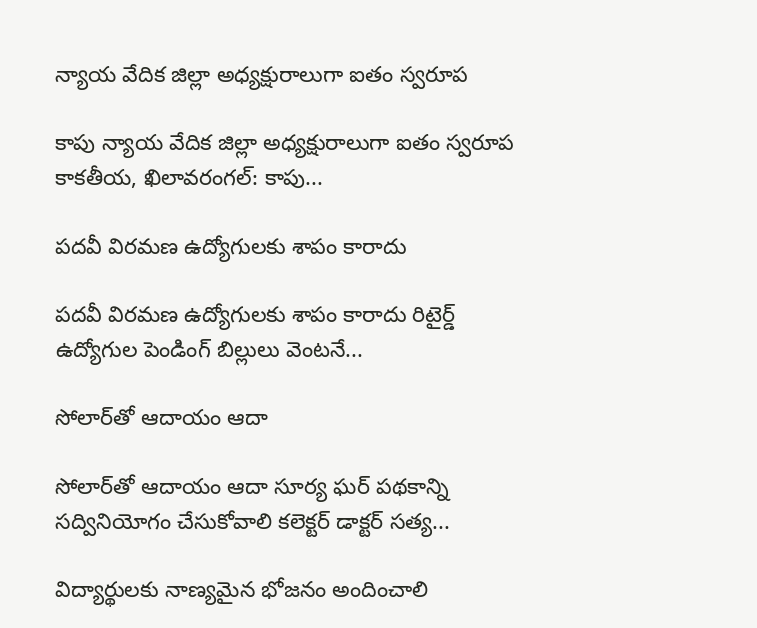న్యాయ వేదిక జిల్లా అధ్యక్షురాలుగా ఐతం స్వరూప

కాపు న్యాయ వేదిక జిల్లా అధ్యక్షురాలుగా ఐతం స్వరూప కాకతీయ, ఖిలావరంగల్: కాపు...

పదవీ విరమణ ఉద్యోగులకు శాపం కారాదు

పదవీ విరమణ ఉద్యోగులకు శాపం కారాదు రిటైర్డ్ ఉద్యోగుల పెండింగ్ బిల్లులు వెంటనే...

సోలార్‌తో ఆదాయం ఆదా

సోలార్‌తో ఆదాయం ఆదా సూర్య ఘర్ పథకాన్ని సద్వినియోగం చేసుకోవాలి కలెక్టర్ డాక్టర్ సత్య...

విద్యార్థుల‌కు నాణ్య‌మైన భోజ‌నం అందించాలి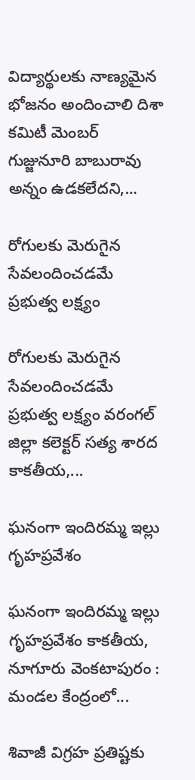విద్యార్థుల‌కు నాణ్య‌మైన భోజ‌నం అందించాలి దిశా కమిటీ మెంబర్ గుజ్జునూరి బాబురావు అన్నం ఉడ‌క‌లేద‌ని,...

రోగులకు మెరుగైన సేవలందించడమే ప్రభుత్వ లక్ష్యం

రోగులకు మెరుగైన సేవలందించడమే ప్రభుత్వ లక్ష్యం వ‌రంగ‌ల్ జిల్లా క‌లెక్ట‌ర్ స‌త్య శార‌ద‌ కాకతీయ,...

ఘ‌నంగా ఇందిరమ్మ ఇల్లు గృహప్రవేశం

ఘ‌నంగా ఇందిరమ్మ ఇల్లు గృహప్రవేశం కాకతీయ, నూగూరు వెంకటాపురం : మండల కేంద్రంలో...

శివాజీ విగ్రహ ప్రతిష్టకు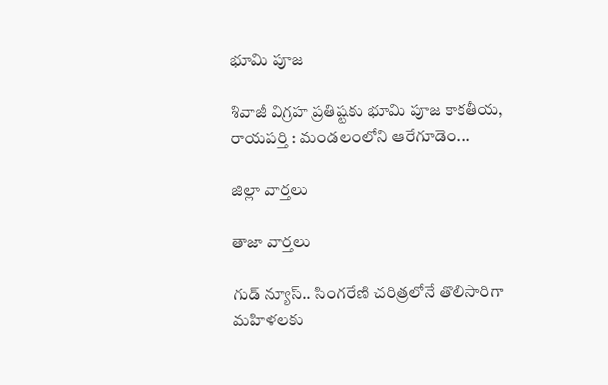భూమి పూజ

శివాజీ విగ్రహ ప్రతిష్టకు భూమి పూజ కాకతీయ, రాయపర్తి : మండలంలోని ఆరేగూడెం...

జిల్లా వార్త‌లు

తాజా వార్త‌లు

గుడ్ న్యూస్.. సింగరేణి చరిత్రలోనే తొలిసారిగా మ‌హిళ‌ల‌కు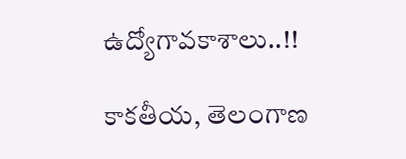ఉద్యోగావ‌కాశాలు..!!

కాక‌తీయ‌, తెలంగాణ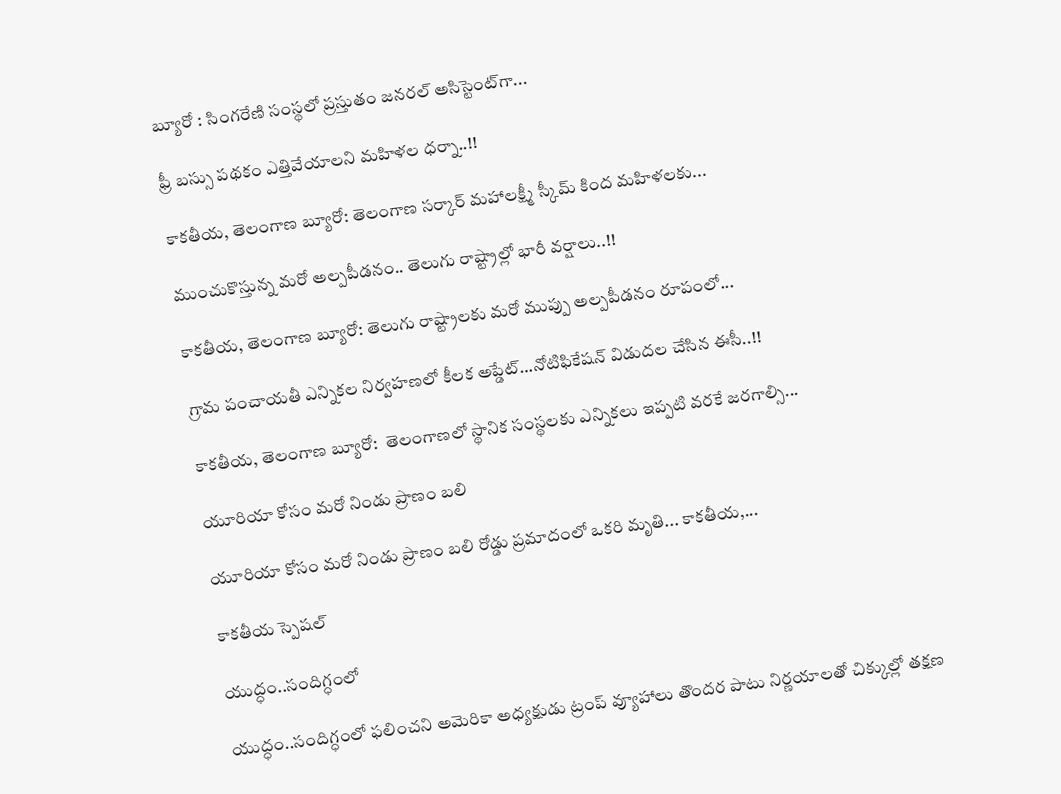బ్యూరో : సింగరేణి సంస్థలో ప్రస్తుతం జనరల్ అసిస్టెంట్‌గా...

ఫ్రీ బస్సు పథకం ఎత్తివేయాలని మహిళల ధర్నా..!!

కాకతీయ, తెలంగాణ బ్యూరో: తెలంగాణ సర్కార్ మహాలక్ష్మీ స్కీమ్ కింద మహిళలకు...

ముంచుకొస్తున్న మరో అల్పపీడనం.. తెలుగు రాష్ట్రాల్లో భారీ వర్షాలు..!!

కాకతీయ, తెలంగాణ బ్యూరో: తెలుగు రాష్ట్రాలకు మరో ముప్పు అల్పపీడనం రూపంలో...

గ్రామ పంచాయ‌తీ ఎన్నిక‌ల నిర్వ‌హ‌ణ‌లో కీల‌క అప్డేట్‌…నోటిఫికేషన్ విడుదల చేసిన ఈసీ..!!

కాకతీయ, తెలంగాణ బ్యూరో:  తెలంగాణలో స్థానిక సంస్థలకు ఎన్నికలు ఇప్పటి వరకే జరగాల్సి...

యూరియా కోసం మరో నిండు ప్రాణం బలి

యూరియా కోసం మరో నిండు ప్రాణం బలి రోడ్డు ప్రమాదంలో ఒకరి మృతి... కాకతీయ,...

కాక‌తీయ స్పెష‌ల్‌

యుద్ధం..సందిగ్ధంలో

యుద్ధం..సందిగ్ధంలో ఫ‌లించని అమెరికా అధ్య‌క్షుడు ట్రంప్ వ్యూహాలు తొంద‌ర పాటు నిర్ణ‌యాల‌తో చిక్కుల్లో తక్షణ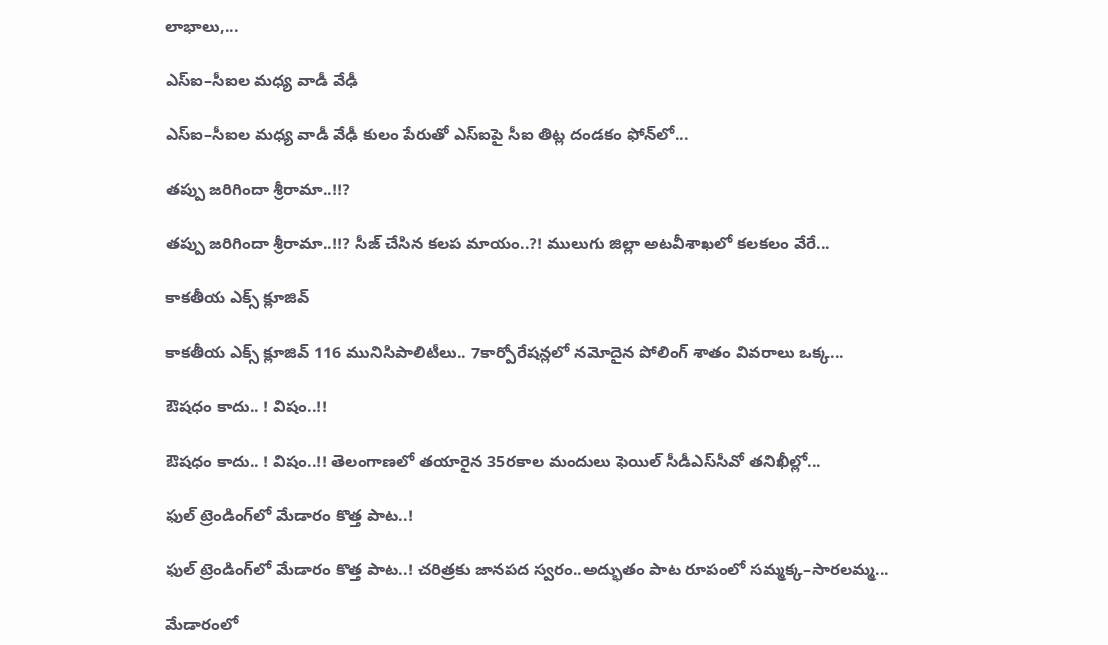లాభాలు,...

ఎస్ఐ–సీఐల మ‌ధ్య వాడీ వేఢీ

ఎస్ఐ–సీఐల మ‌ధ్య వాడీ వేఢీ కులం పేరుతో ఎస్ఐపై సీఐ తిట్ల దండ‌కం ఫోన్‌లో...

త‌ప్పు జ‌రిగిందా శ్రీరామా..!!?

త‌ప్పు జ‌రిగిందా శ్రీరామా..!!? సీజ్ చేసిన క‌ల‌ప‌ మాయం..?! ములుగు జిల్లా అట‌వీశాఖ‌లో క‌ల‌క‌లం వేరే...

కాక‌తీయ ఎక్స్ క్లూజివ్

కాక‌తీయ ఎక్స్ క్లూజివ్ 116 మునిసిపాలిటీలు.. 7కార్పోరేష‌న్ల‌లో న‌మోదైన పోలింగ్ శాతం వివ‌రాలు ఒక్క...

ఔష‌ధం కాదు.. ! విషం..!!

ఔష‌ధం కాదు.. ! విషం..!! తెలంగాణలో తయారైన 35ర‌కాల మందులు ఫెయిల్‌ సీడీఎస్‌సీవో తనిఖీల్లో...

ఫుల్ ట్రెండింగ్‌లో మేడారం కొత్త పాట..!

ఫుల్ ట్రెండింగ్‌లో మేడారం కొత్త పాట..! చరిత్రకు జానపద స్వరం..అద్భుతం పాట రూపంలో సమ్మక్క–సారలమ్మ...

మేడారంలో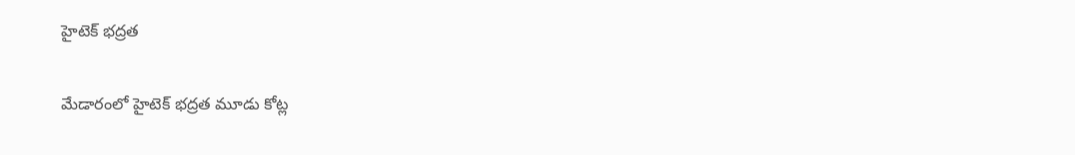హైటెక్ భద్రత

మేడారంలో హైటెక్ భద్రత మూడు కోట్ల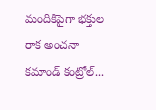మందికిపైగా భక్తుల రాక అంచనా కమాండ్ కంట్రోల్...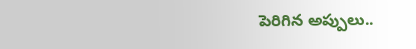పెరిగిన అప్పులు..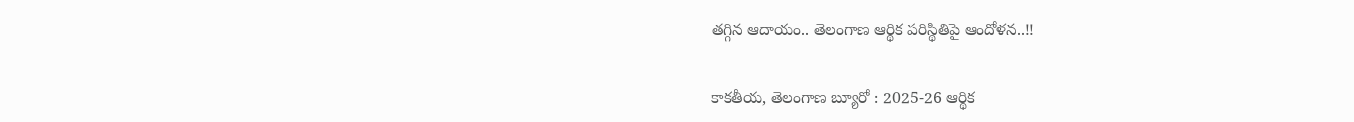తగ్గిన ఆదాయం.. తెలంగాణ ఆర్థిక పరిస్థితిపై ఆందోళన..!!

కాకతీయ, తెలంగాణ బ్యూరో : 2025-26 ఆర్థిక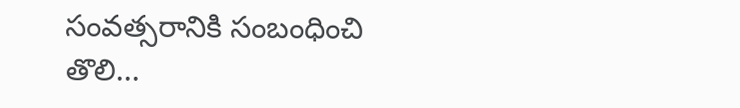సంవత్సరానికి సంబంధించి తొలి...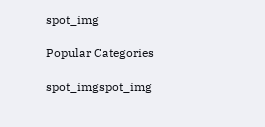spot_img

Popular Categories

spot_imgspot_img